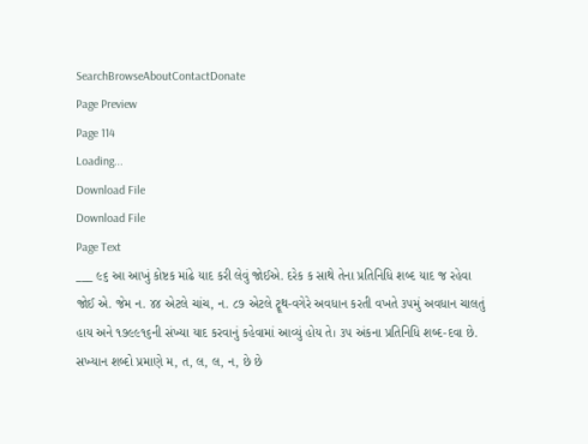SearchBrowseAboutContactDonate
Page Preview
Page 114
Loading...
Download File
Download File
Page Text
___ ૯૬ આ આખું કોષ્ટક માંઢે યાદ કરી લેવું જોઈએ. દરેક ક સાથે તેના પ્રતિનિધિ શબ્દ યાદ જ રહેવા જોઈ એ. જેમ ન. ૪૪ એટલે ચાંચ, ન. ૮૭ એટલે ટ્રૂથ-વગેરે અવધાન કરતી વખતે ૩૫મું અવધાન ચાલતું હાય અને ૧૭૯૯૧૬ની સંખ્યા યાદ કરવાનું કહેવામાં આવ્યું હોય તે। ૩૫ અંકના પ્રતિનિધિ શબ્દ-દવા છે. સખ્યાન શબ્દો પ્રમાણે મ, ત, લ, લ, ન, છે છે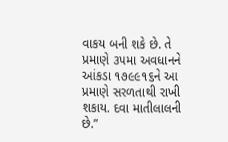વાકય બની શકે છે. તે પ્રમાણે ૩૫મા અવધાનને આંકડા ૧૭૯૯૧૬ને આ પ્રમાણે સરળતાથી રાખી શકાય. દવા માતીલાલની છે.”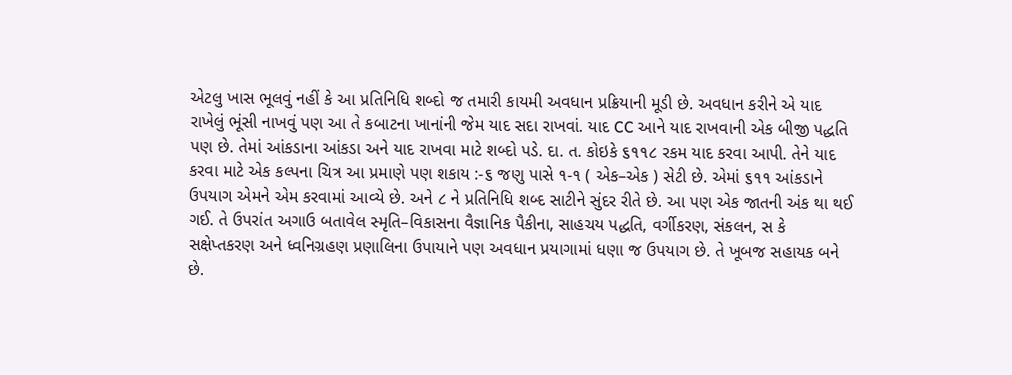એટલુ ખાસ ભૂલવું નહીં કે આ પ્રતિનિધિ શબ્દો જ તમારી કાયમી અવધાન પ્રક્રિયાની મૂડી છે. અવધાન કરીને એ યાદ રાખેલું ભૂંસી નાખવું પણ આ તે કબાટના ખાનાંની જેમ યાદ સદા રાખવાં. યાદ CC આને યાદ રાખવાની એક બીજી પદ્ધતિ પણ છે. તેમાં આંકડાના આંકડા અને યાદ રાખવા માટે શબ્દો પડે. દા. ત. કોઇકે ૬૧૧૮ રકમ યાદ કરવા આપી. તેને યાદ કરવા માટે એક કલ્પના ચિત્ર આ પ્રમાણે પણ શકાય :-૬ જણુ પાસે ૧-૧ ( એક–એક ) સેટી છે. એમાં ૬૧૧ આંકડાને ઉપયાગ એમને એમ કરવામાં આવ્યે છે. અને ૮ ને પ્રતિનિધિ શબ્દ સાટીને સુંદર રીતે છે. આ પણ એક જાતની અંક થા થઈ ગઈ. તે ઉપરાંત અગાઉ બતાવેલ સ્મૃતિ–વિકાસના વૈજ્ઞાનિક પૈકીના, સાહચય પદ્ધતિ, વર્ગીકરણ, સંકલન, સ કે સક્ષેપ્તકરણ અને ધ્વનિગ્રહણ પ્રણાલિના ઉપાયાને પણ અવધાન પ્રયાગામાં ધણા જ ઉપયાગ છે. તે ખૂબજ સહાયક બને છે.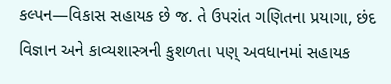કલ્પન—વિકાસ સહાયક છે જ. તે ઉપરાંત ગણિતના પ્રયાગા, છંદ વિજ્ઞાન અને કાવ્યશાસ્ત્રની કુશળતા પણ્ અવધાનમાં સહાયક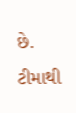છે. ટીમાથી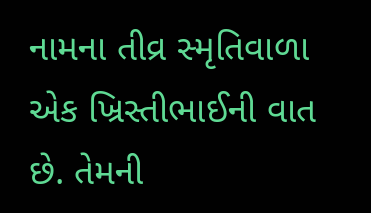નામના તીવ્ર સ્મૃતિવાળા એક ખ્રિસ્તીભાઈની વાત છે. તેમની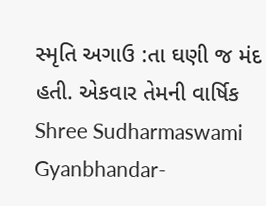સ્મૃતિ અગાઉ :તા ઘણી જ મંદ હતી. એકવાર તેમની વાર્ષિક Shree Sudharmaswami Gyanbhandar-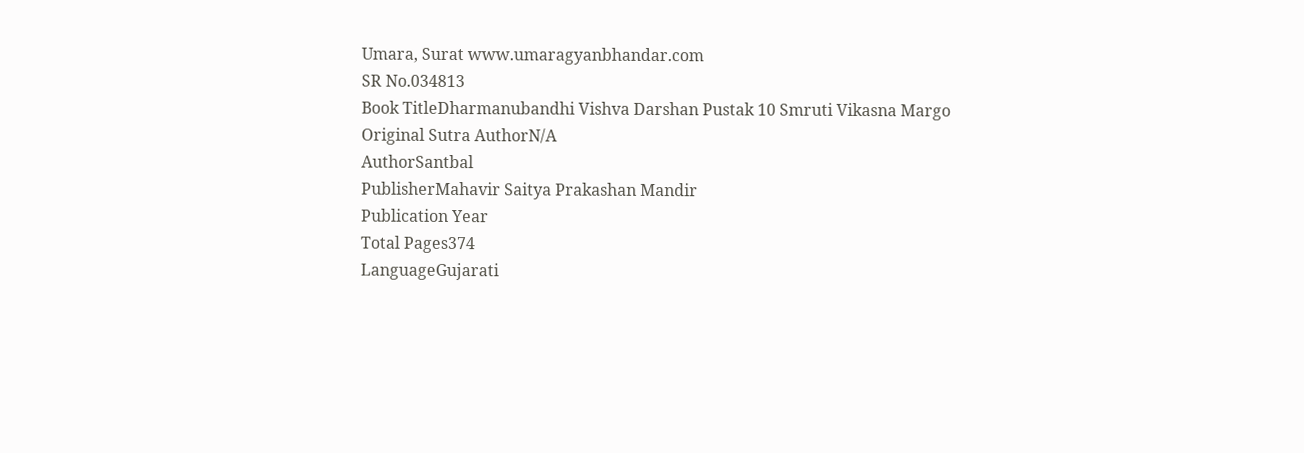Umara, Surat www.umaragyanbhandar.com
SR No.034813
Book TitleDharmanubandhi Vishva Darshan Pustak 10 Smruti Vikasna Margo
Original Sutra AuthorN/A
AuthorSantbal
PublisherMahavir Saitya Prakashan Mandir
Publication Year
Total Pages374
LanguageGujarati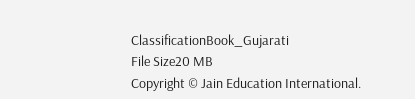ClassificationBook_Gujarati
File Size20 MB
Copyright © Jain Education International.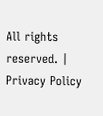All rights reserved. | Privacy Policy